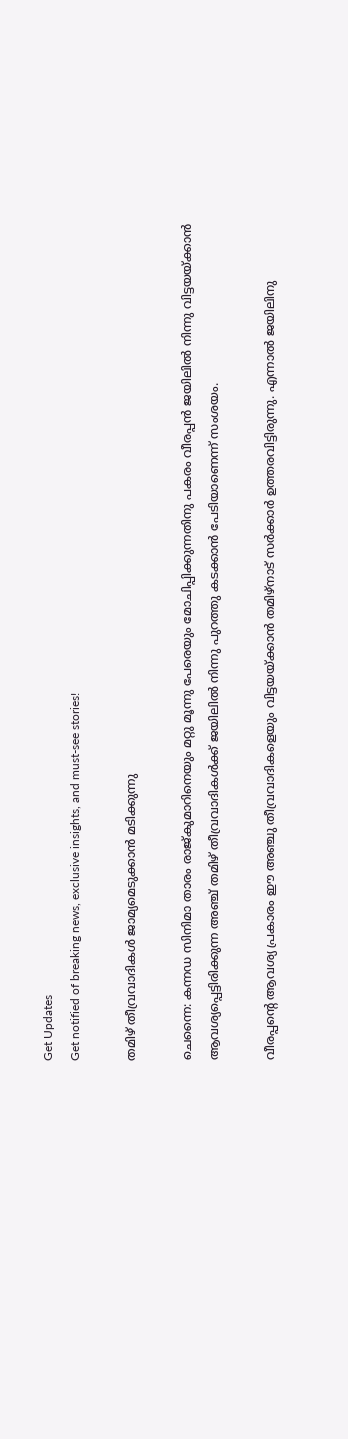Get Updates
Get notified of breaking news, exclusive insights, and must-see stories!

തമിഴ് തീവ്രവാദികള്‍ ജാമ്യമെടുക്കാന്‍ മടിക്കുന്നു

ചെന്നൈ: കന്നഡ സിനിമാ താരം രാജ്കുമാറിനെയും മറ്റു മൂന്നു പേരെയും മോചിപ്പിക്കുന്നതിനു പകരം വീരപ്പന്‍ ജയിലില്‍ നിന്നു വിട്ടയയ്ക്കാന്‍ ആവശ്യപ്പെട്ടിരിക്കുന്ന അഞ്ച് തമിഴ് തീവ്രവാദികള്‍ക്ക് ജയിലില്‍ നിന്നു പുറത്തു കടക്കാന്‍ പേടിയാണെന്ന് സംശയം.

വീരപ്പന്റെ ആവശ്യ പ്രകാരം ഈ അഞ്ചു തീവ്രവാദികളെയും വിട്ടയയ്ക്കാന്‍ തമിഴ്നാട് സര്‍ക്കാര്‍ ഉത്തരവിട്ടിരുന്നു. എന്നാല്‍ ജയിലിനു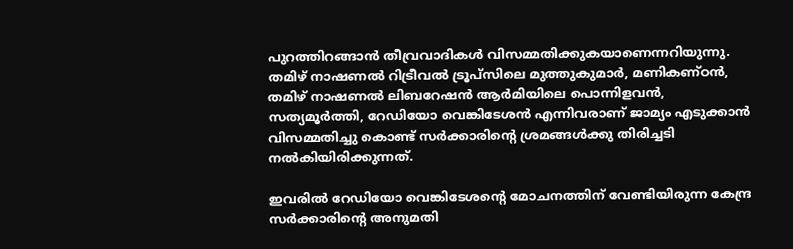പുറത്തിറങ്ങാന്‍ തീവ്രവാദികള്‍ വിസമ്മതിക്കുകയാണെന്നറിയുന്നു. തമിഴ് നാഷണല്‍ റിട്രീവല്‍ ട്രൂപ്സിലെ മുത്തുകുമാര്‍, മണികണ്ഠന്‍, തമിഴ് നാഷണല്‍ ലിബറേഷന്‍ ആര്‍മിയിലെ പൊന്നിളവന്‍, സത്യമൂര്‍ത്തി, റേഡിയോ വെങ്കിടേശന്‍ എന്നിവരാണ് ജാമ്യം എടുക്കാന്‍ വിസമ്മതിച്ചു കൊണ്ട് സര്‍ക്കാരിന്റെ ശ്രമങ്ങള്‍ക്കു തിരിച്ചടി നല്‍കിയിരിക്കുന്നത്.

ഇവരില്‍ റേഡിയോ വെങ്കിടേശന്റെ മോചനത്തിന് വേണ്ടിയിരുന്ന കേന്ദ്ര സര്‍ക്കാരിന്റെ അനുമതി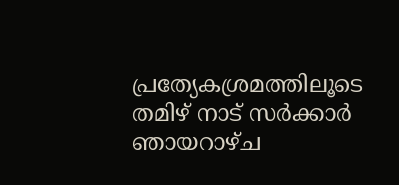പ്രത്യേകശ്രമത്തിലൂടെ തമിഴ് നാട് സര്‍ക്കാര്‍ ഞായറാഴ്ച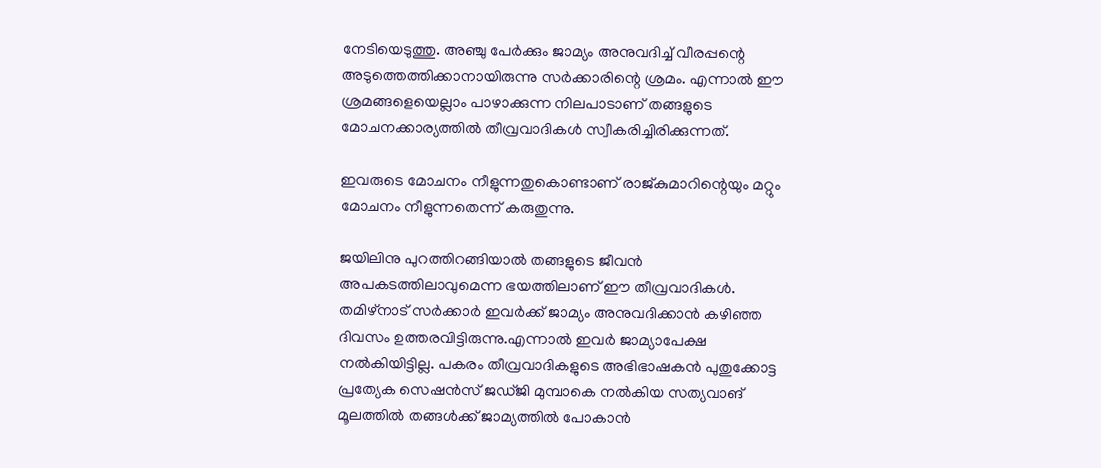നേടിയെടുത്തു. അഞ്ചു പേര്‍ക്കും ജാമ്യം അനുവദിച്ച് വീരപ്പന്റെ അടുത്തെത്തിക്കാനായിരുന്നു സര്‍ക്കാരിന്റെ ശ്രമം. എന്നാല്‍ ഈ ശ്രമങ്ങളെയെല്ലാം പാഴാക്കുന്ന നിലപാടാണ് തങ്ങളുടെ മോചനക്കാര്യത്തില്‍ തീവ്രവാദികള്‍ സ്വീകരിച്ചിരിക്കുന്നത്.

ഇവരുടെ മോചനം നീളുന്നതുകൊണ്ടാണ് രാജ്കുമാറിന്റെയും മറ്റും മോചനം നീളുന്നതെന്ന് കരുതുന്നു.

ജയിലിനു പുറത്തിറങ്ങിയാല്‍ തങ്ങളുടെ ജീവന്‍ അപകടത്തിലാവുമെന്ന ഭയത്തിലാണ് ഈ തീവ്രവാദികള്‍. തമിഴ്നാട് സര്‍ക്കാര്‍ ഇവര്‍ക്ക് ജാമ്യം അനുവദിക്കാന്‍ കഴിഞ്ഞ ദിവസം ഉത്തരവിട്ടിരുന്നു.എന്നാല്‍ ഇവര്‍ ജാമ്യാപേക്ഷ നല്‍കിയിട്ടില്ല. പകരം തീവ്രവാദികളുടെ അഭിഭാഷകന്‍ പുതുക്കോട്ട പ്രത്യേക സെഷന്‍സ് ജഡ്ജി മുമ്പാകെ നല്‍കിയ സത്യവാങ് മൂലത്തില്‍ തങ്ങള്‍ക്ക് ജാമ്യത്തില്‍ പോകാന്‍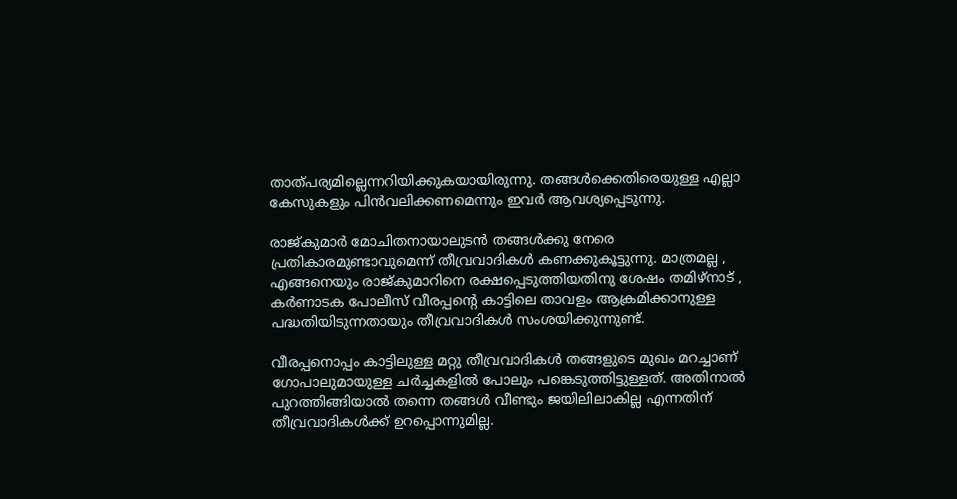താത്പര്യമില്ലെന്നറിയിക്കുകയായിരുന്നു. തങ്ങള്‍ക്കെതിരെയുള്ള എല്ലാ കേസുകളും പിന്‍വലിക്കണമെന്നും ഇവര്‍ ആവശ്യപ്പെടുന്നു.

രാജ്കുമാര്‍ മോചിതനായാലുടന്‍ തങ്ങള്‍ക്കു നേരെ പ്രതികാരമുണ്ടാവുമെന്ന് തീവ്രവാദികള്‍ കണക്കുകൂട്ടുന്നു. മാത്രമല്ല , എങ്ങനെയും രാജ്കുമാറിനെ രക്ഷപ്പെടുത്തിയതിനു ശേഷം തമിഴ്നാട് , കര്‍ണാടക പോലീസ് വീരപ്പന്റെ കാട്ടിലെ താവളം ആക്രമിക്കാനുള്ള പദ്ധതിയിടുന്നതായും തീവ്രവാദികള്‍ സംശയിക്കുന്നുണ്ട്.

വീരപ്പനൊപ്പം കാട്ടിലുള്ള മറ്റു തീവ്രവാദികള്‍ തങ്ങളുടെ മുഖം മറച്ചാണ് ഗോപാലുമായുള്ള ചര്‍ച്ചകളില്‍ പോലും പങ്കെടുത്തിട്ടുള്ളത്. അതിനാല്‍ പുറത്തിങ്ങിയാല്‍ തന്നെ തങ്ങള്‍ വീണ്ടും ജയിലിലാകില്ല എന്നതിന് തീവ്രവാദികള്‍ക്ക് ഉറപ്പൊന്നുമില്ല.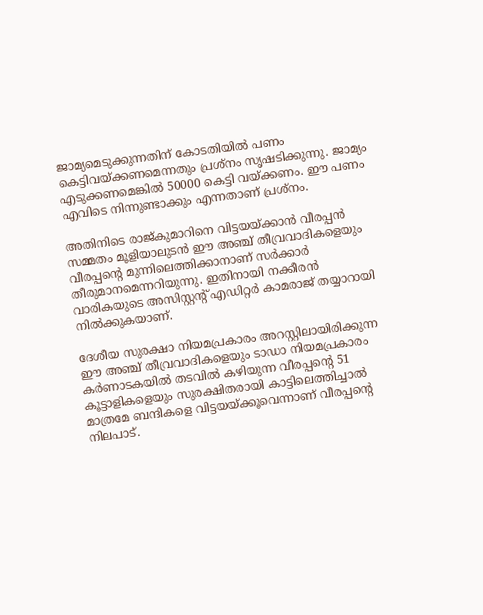ജാമ്യമെടുക്കുന്നതിന് കോടതിയില്‍ പണം കെട്ടിവയ്ക്കണമെന്നതും പ്രശ്നം സൃഷടിക്കുന്നു. ജാമ്യം എടുക്കണമെങ്കില്‍ 50000 കെട്ടി വയ്ക്കണം. ഈ പണം എവിടെ നിന്നുണ്ടാക്കും എന്നതാണ് പ്രശ്നം.

അതിനിടെ രാജ്കുമാറിനെ വിട്ടയയ്ക്കാന്‍ വീരപ്പന്‍ സമ്മതം മൂളിയാലുടന്‍ ഈ അഞ്ച് തീവ്രവാദികളെയും വീരപ്പന്റെ മുന്നിലെത്തിക്കാനാണ് സര്‍ക്കാര്‍ തീരുമാനമെന്നറിയുന്നു. ഇതിനായി നക്കീരന്‍ വാരികയുടെ അസിസ്റ്റന്റ് എഡിറ്റര്‍ കാമരാജ് തയ്യാറായി നില്‍ക്കുകയാണ്.

ദേശീയ സുരക്ഷാ നിയമപ്രകാരം അറസ്റ്റിലായിരിക്കുന്ന ഈ അഞ്ച് തീവ്രവാദികളെയും ടാഡാ നിയമപ്രകാരം കര്‍ണാടകയില്‍ തടവില്‍ കഴിയുന്ന വീരപ്പന്റെ 51 കൂട്ടാളികളെയും സുരക്ഷിതരായി കാട്ടിലെത്തിച്ചാല്‍ മാത്രമേ ബന്ദികളെ വിട്ടയയ്ക്കൂവെന്നാണ് വീരപ്പന്റെ നിലപാട്.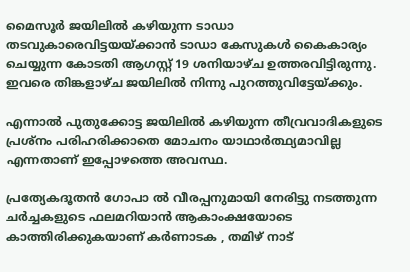മൈസൂര്‍ ജയിലില്‍ കഴിയുന്ന ടാഡാ തടവുകാരെവിട്ടയയ്ക്കാന്‍ ടാഡാ കേസുകള്‍ കൈകാര്യം ചെയ്യുന്ന കോടതി ആഗസ്റ്റ് 19 ശനിയാഴ്ച ഉത്തരവിട്ടിരുന്നു. ഇവരെ തിങ്കളാഴ്ച ജയിലില്‍ നിന്നു പുറത്തുവിട്ടേയ്ക്കും.

എന്നാല്‍ പുതുക്കോട്ട ജയിലില്‍ കഴിയുന്ന തീവ്രവാദികളുടെ പ്രശ്നം പരിഹരിക്കാതെ മോചനം യാഥാര്‍ത്ഥ്യമാവില്ല എന്നതാണ് ഇപ്പോഴത്തെ അവസ്ഥ.

പ്രത്യേകദൂതന്‍ ഗോപാ ല്‍ വീരപ്പനുമായി നേരിട്ടു നടത്തുന്ന ചര്‍ച്ചകളുടെ ഫലമറിയാന്‍ ആകാംക്ഷയോടെ കാത്തിരിക്കുകയാണ് കര്‍ണാടക , തമിഴ് നാട്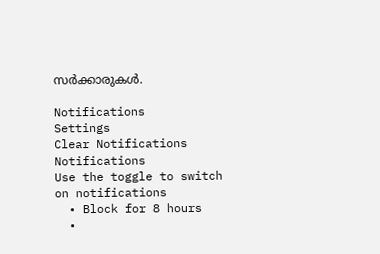സര്‍ക്കാരുകള്‍.

Notifications
Settings
Clear Notifications
Notifications
Use the toggle to switch on notifications
  • Block for 8 hours
  •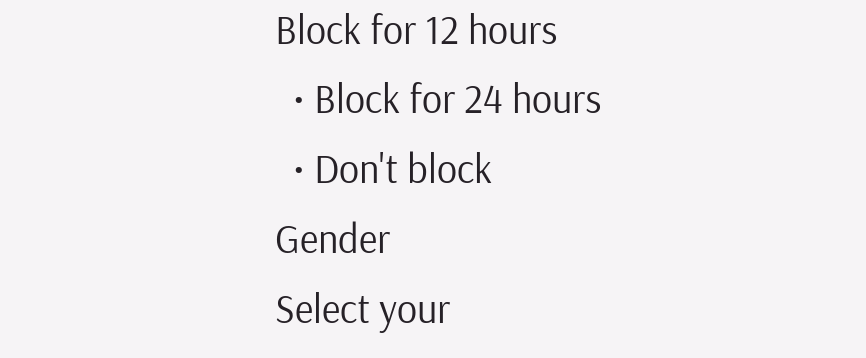Block for 12 hours
  • Block for 24 hours
  • Don't block
Gender
Select your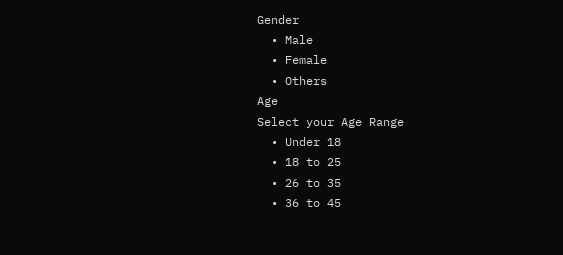Gender
  • Male
  • Female
  • Others
Age
Select your Age Range
  • Under 18
  • 18 to 25
  • 26 to 35
  • 36 to 45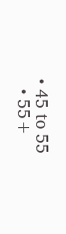• 45 to 55
  • 55+